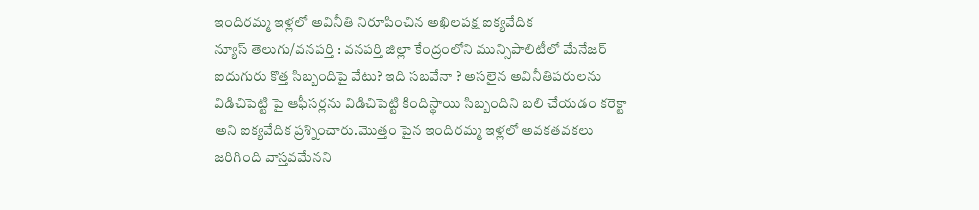ఇందిరమ్మ ఇళ్లలో అవినీతి నిరూపించిన అఖిలపక్ష ఐక్యవేదిక
న్యూస్ తెలుగు/వనపర్తి : వనపర్తి జిల్లా కేంద్రంలోని మున్సిపాలిటీలో మేనేజర్ ఐదుగురు కొత్త సిబ్బందిపై వేటు? ఇది సబవేనా ? అసలైన అవినీతిపరులను విడిచిపెట్టి పై ఆఫీసర్లను విడిచిపెట్టి కిందిస్థాయి సిబ్బందిని బలి చేయడం కరెక్టా అని ఐక్యవేదిక ప్రశ్నించారు.మొత్తం పైన ఇందిరమ్మ ఇళ్లలో అవకతవకలు జరిగింది వాస్తవమేనని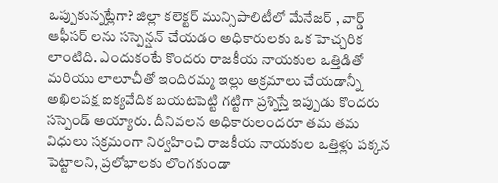ఒప్పుకున్నట్లేగా? జిల్లా కలెక్టర్ మున్సిపాలిటీలో మేనేజర్ , వార్డ్ ఆఫీసర్ లను సస్పెన్షన్ చేయడం అధికారులకు ఒక హెచ్చరిక లాంటిది. ఎందుకంటే కొందరు రాజకీయ నాయకుల ఒత్తిడితో మరియు లాలూచీతో ఇందిరమ్మ ఇల్లు అక్రమాలు చేయడాన్నీ అఖిలపక్ష ఐక్యవేదిక బయటపెట్టి గట్టిగా ప్రశ్నిస్తే ఇప్పుడు కొందరు సస్పెండ్ అయ్యారు. దీనివలన అధికారులందరూ తమ తమ విధులు సక్రమంగా నిర్వహించి రాజకీయ నాయకుల ఒత్తిళ్లు పక్కన పెట్టాలని, ప్రలోభాలకు లొంగకుండా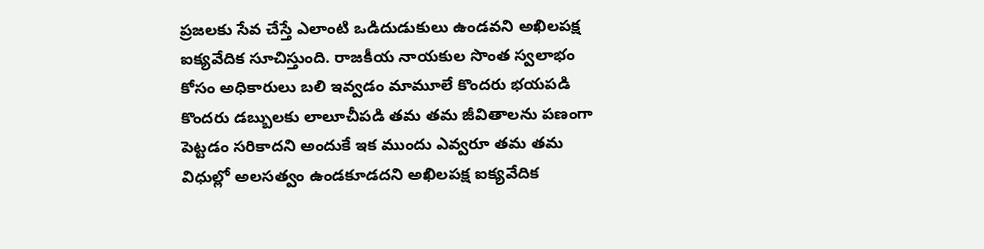ప్రజలకు సేవ చేస్తే ఎలాంటి ఒడిదుడుకులు ఉండవని అఖిలపక్ష ఐక్యవేదిక సూచిస్తుంది. రాజకీయ నాయకుల సొంత స్వలాభం కోసం అధికారులు బలి ఇవ్వడం మామూలే కొందరు భయపడి కొందరు డబ్బులకు లాలూచీపడి తమ తమ జీవితాలను పణంగా పెట్టడం సరికాదని అందుకే ఇక ముందు ఎవ్వరూ తమ తమ విధుల్లో అలసత్వం ఉండకూడదని అఖిలపక్ష ఐక్యవేదిక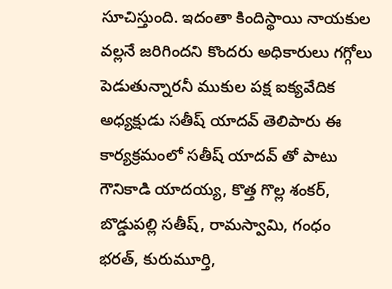సూచిస్తుంది. ఇదంతా కిందిస్థాయి నాయకుల వల్లనే జరిగిందని కొందరు అధికారులు గగ్గోలు పెడుతున్నారనీ ముకుల పక్ష ఐక్యవేదిక అధ్యక్షుడు సతీష్ యాదవ్ తెలిపారు ఈ కార్యక్రమంలో సతీష్ యాదవ్ తో పాటు గౌనికాడి యాదయ్య, కొత్త గొల్ల శంకర్, బొడ్డుపల్లి సతీష్, రామస్వామి, గంధం భరత్, కురుమూర్తి,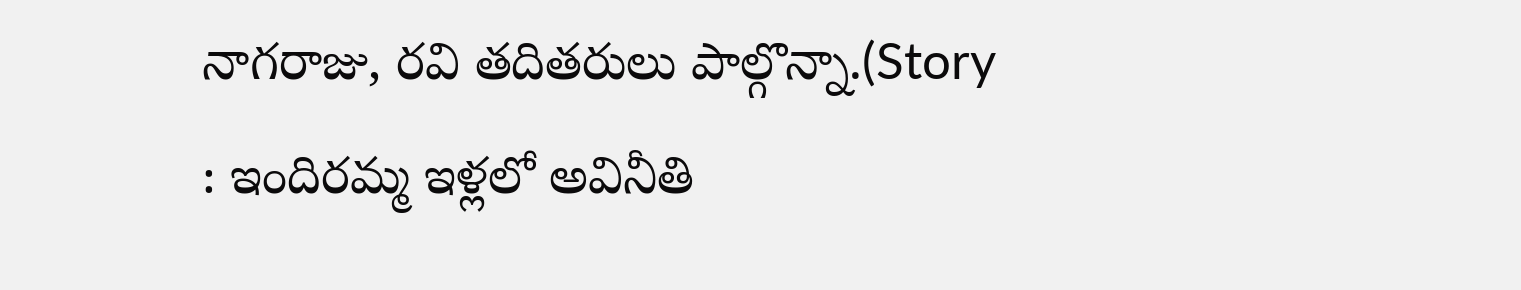నాగరాజు, రవి తదితరులు పాల్గొన్నా.(Story : ఇందిరమ్మ ఇళ్లలో అవినీతి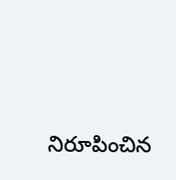నిరూపించిన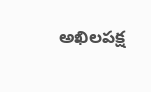అఖిలపక్ష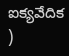ఐక్యవేదిక )